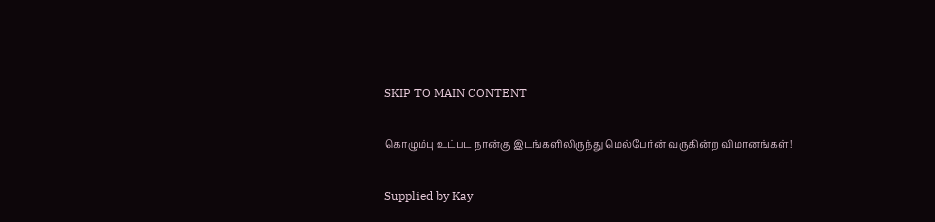SKIP TO MAIN CONTENT

கொழும்பு உட்பட நான்கு இடங்களிலிருந்து மெல்பேர்ன் வருகின்ற விமானங்கள்!

Supplied by Kay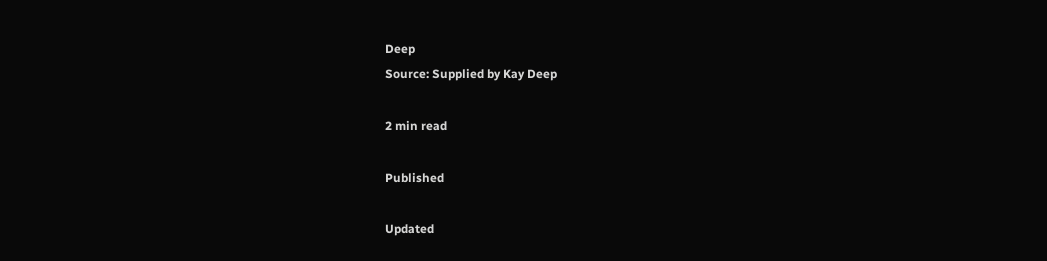Deep
Source: Supplied by Kay Deep

2 min read

Published

Updated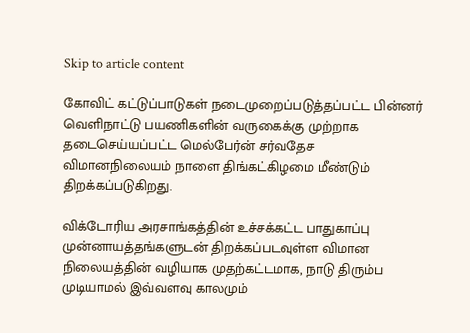Skip to article content

கோவிட் கட்டுப்பாடுகள் நடைமுறைப்படுத்தப்பட்ட பின்னர் வெளிநாட்டு பயணிகளின் வருகைக்கு முற்றாக தடைசெய்யப்பட்ட மெல்பேர்ன் சர்வதேச விமானநிலையம் நாளை திங்கட்கிழமை மீண்டும் திறக்கப்படுகிறது.

விக்டோரிய அரசாங்கத்தின் உச்சக்கட்ட பாதுகாப்பு முன்னாயத்தங்களுடன் திறக்கப்படவுள்ள விமான நிலையத்தின் வழியாக முதற்கட்டமாக, நாடு திரும்ப முடியாமல் இவ்வளவு காலமும்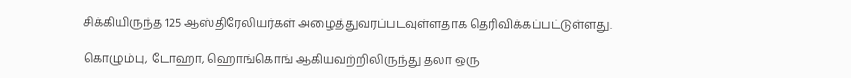சிக்கியிருந்த 125 ஆஸ்திரேலியர்கள் அழைத்துவரப்படவுள்ளதாக தெரிவிக்கப்பட்டுள்ளது.

கொழும்பு, டோஹா, ஹொங்கொங் ஆகியவற்றிலிருந்து தலா ஒரு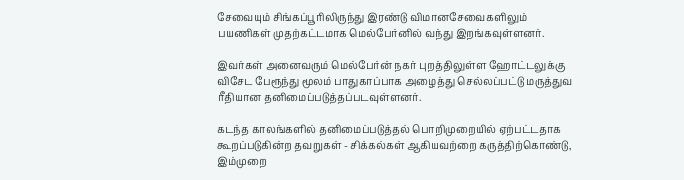சேவையும் சிங்கப்பூரிலிருந்து இரண்டு விமானசேவைகளிலும் பயணிகள் முதற்கட்டமாக மெல்பேர்னில் வந்து இறங்கவுள்ளனர்.

இவர்கள் அனைவரும் மெல்பேர்ன் நகர் புறத்திலுள்ள ஹோட்டலுக்கு விசேட பேரூந்து மூலம் பாதுகாப்பாக அழைத்து செல்லப்பட்டு மருத்துவ ரீதியான தனிமைப்படுத்தப்படவுள்ளனர்.

கடந்த காலங்களில் தனிமைப்படுத்தல் பொறிமுறையில் ஏற்பட்டதாக கூறப்படுகின்ற தவறுகள் - சிக்கல்கள் ஆகியவற்றை கருத்திற்கொண்டு, இம்முறை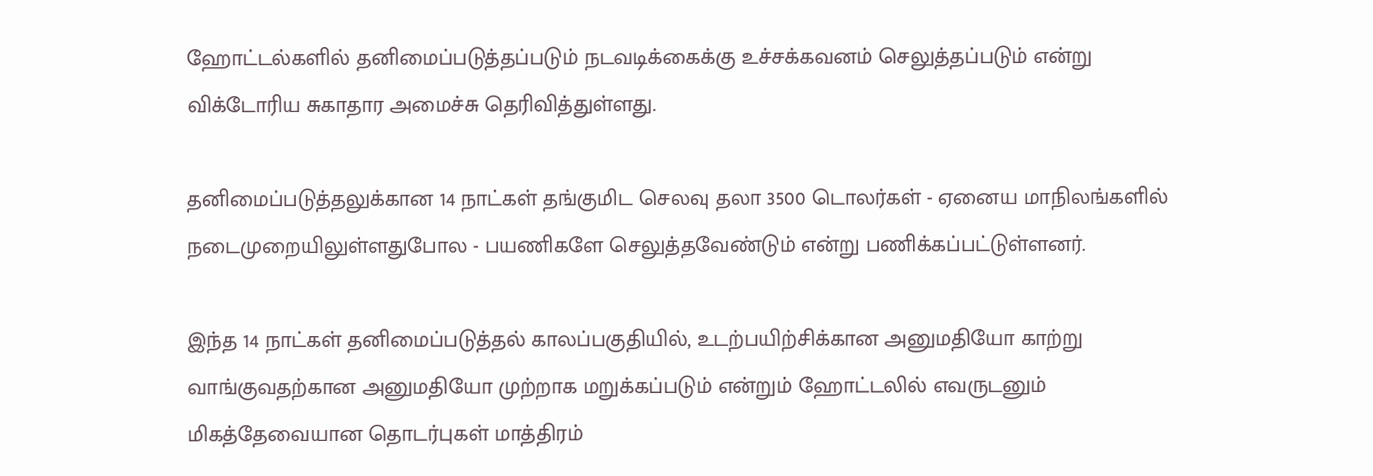ஹோட்டல்களில் தனிமைப்படுத்தப்படும் நடவடிக்கைக்கு உச்சக்கவனம் செலுத்தப்படும் என்று விக்டோரிய சுகாதார அமைச்சு தெரிவித்துள்ளது.

தனிமைப்படுத்தலுக்கான 14 நாட்கள் தங்குமிட செலவு தலா 3500 டொலர்கள் - ஏனைய மாநிலங்களில் நடைமுறையிலுள்ளதுபோல - பயணிகளே செலுத்தவேண்டும் என்று பணிக்கப்பட்டுள்ளனர்.

இந்த 14 நாட்கள் தனிமைப்படுத்தல் காலப்பகுதியில், உடற்பயிற்சிக்கான அனுமதியோ காற்று வாங்குவதற்கான அனுமதியோ முற்றாக மறுக்கப்படும் என்றும் ஹோட்டலில் எவருடனும் மிகத்தேவையான தொடர்புகள் மாத்திரம்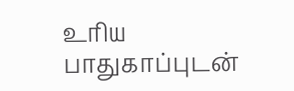உரிய பாதுகாப்புடன்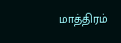மாத்திரம்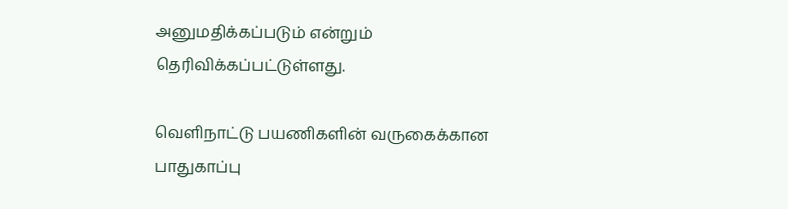அனுமதிக்கப்படும் என்றும்  தெரிவிக்கப்பட்டுள்ளது.

வெளிநாட்டு பயணிகளின் வருகைக்கான பாதுகாப்பு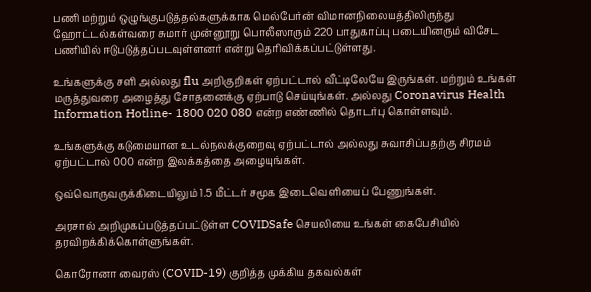பணி மற்றும் ஒழுங்குபடுத்தல்களுக்காக மெல்பேர்ன் விமானநிலையத்திலிருந்து ஹோட்டல்கள்வரை சுமார் முன்னூறு பொலீஸாரும் 220 பாதுகாப்பு படையினரும் விசேட பணியில் ஈடுபடுத்தப்படவுள்ளனர் என்று தெரிவிக்கப்பட்டுள்ளது.

உங்களுக்கு சளி அல்லது flu அறிகுறிகள் ஏற்பட்டால் வீட்டிலேயே இருங்கள். மற்றும் உங்கள் மருத்துவரை அழைத்து சோதனைக்கு ஏற்பாடு செய்யுங்கள். அல்லது Coronavirus Health Information Hotline- 1800 020 080 என்ற எண்ணில் தொடர்பு கொள்ளவும்.

உங்களுக்கு கடுமையான உடல்நலக்குறைவு ஏற்பட்டால் அல்லது சுவாசிப்பதற்கு சிரமம் ஏற்பட்டால் 000 என்ற இலக்கத்தை அழையுங்கள்.

ஒவ்வொருவருக்கிடையிலும் 1.5 மீட்டர் சமூக இடைவெளியைப் பேணுங்கள்.

அரசால் அறிமுகப்படுத்தப்பட்டுள்ள COVIDSafe செயலியை உங்கள் கைபேசியில் தரவிறக்கிக்கொள்ளுங்கள்.

கொரோனா வைரஸ் (COVID-19) குறித்த முக்கிய தகவல்கள்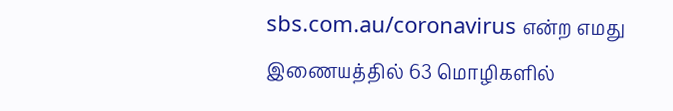sbs.com.au/coronavirus என்ற எமது இணையத்தில் 63 மொழிகளில்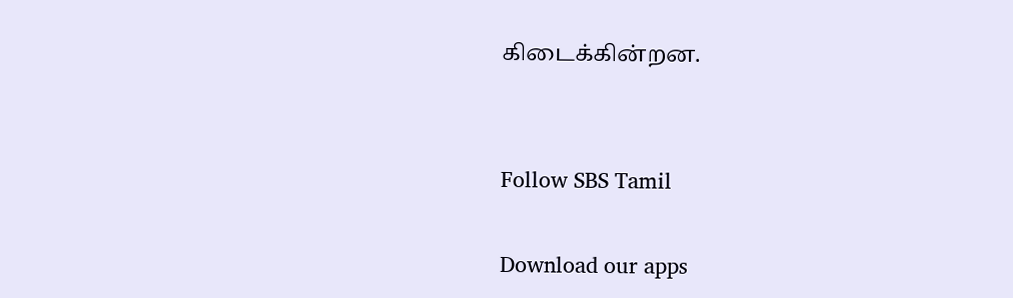கிடைக்கின்றன.


Follow SBS Tamil

Download our apps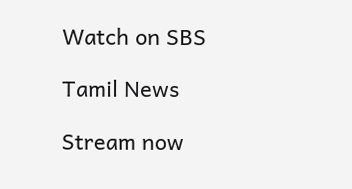Watch on SBS

Tamil News

Stream now